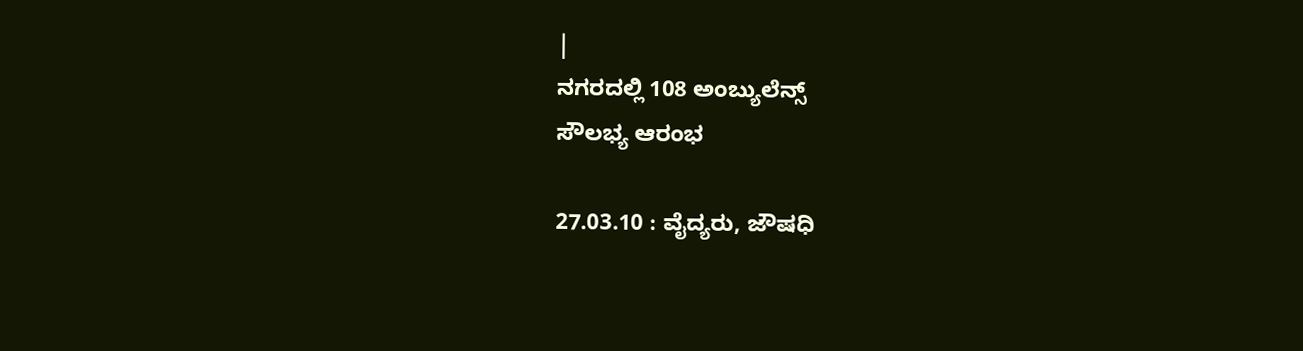|
ನಗರದಲ್ಲಿ 108 ಅಂಬ್ಯುಲೆನ್ಸ್
ಸೌಲಭ್ಯ ಆರಂಭ

27.03.10 : ವೈದ್ಯರು, ಜೌಷಧಿ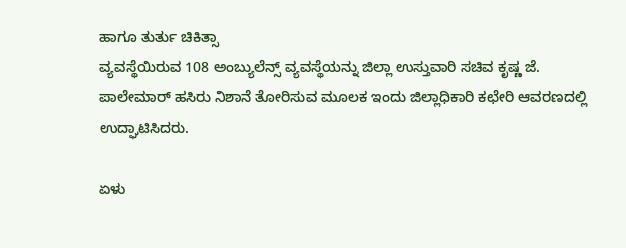ಹಾಗೂ ತುರ್ತು ಚಿಕಿತ್ಸಾ
ವ್ಯವಸ್ಥೆಯಿರುವ 108 ಅಂಬ್ಯುಲೆನ್ಸ್ ವ್ಯವಸ್ಥೆಯನ್ನು ಜಿಲ್ಲಾ ಉಸ್ತುವಾರಿ ಸಚಿವ ಕೃಷ್ಣ ಜೆ.
ಪಾಲೇಮಾರ್ ಹಸಿರು ನಿಶಾನೆ ತೋರಿಸುವ ಮೂಲಕ ಇಂದು ಜಿಲ್ಲಾಧಿಕಾರಿ ಕಛೇರಿ ಆವರಣದಲ್ಲಿ
ಉದ್ಘಾಟಿಸಿದರು.

ಏಳು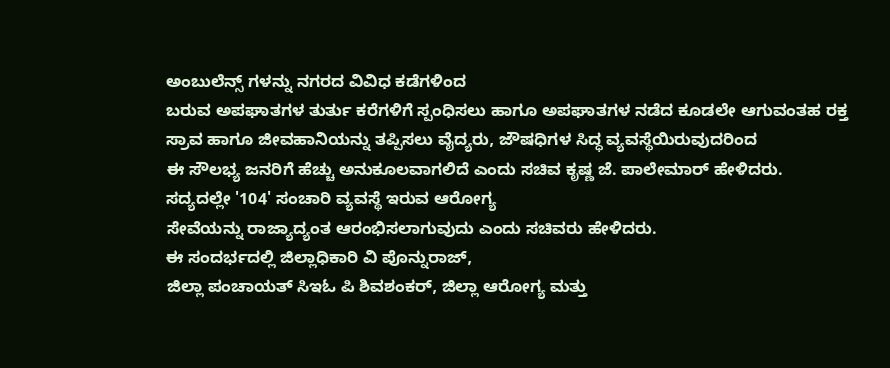ಅಂಬುಲೆನ್ಸ್ ಗಳನ್ನು ನಗರದ ವಿವಿಧ ಕಡೆಗಳಿಂದ
ಬರುವ ಅಪಘಾತಗಳ ತುರ್ತು ಕರೆಗಳಿಗೆ ಸ್ಪಂಧಿಸಲು ಹಾಗೂ ಅಪಘಾತಗಳ ನಡೆದ ಕೂಡಲೇ ಆಗುವಂತಹ ರಕ್ತ
ಸ್ರಾವ ಹಾಗೂ ಜೀವಹಾನಿಯನ್ನು ತಪ್ಪಿಸಲು ವೈದ್ಯರು, ಜೌಷಧಿಗಳ ಸಿದ್ಧ ವ್ಯವಸ್ಥೆಯಿರುವುದರಿಂದ
ಈ ಸೌಲಭ್ಯ ಜನರಿಗೆ ಹೆಚ್ಚು ಅನುಕೂಲವಾಗಲಿದೆ ಎಂದು ಸಚಿವ ಕೃಷ್ಣ ಜೆ. ಪಾಲೇಮಾರ್ ಹೇಳಿದರು.
ಸದ್ಯದಲ್ಲೇ '104' ಸಂಚಾರಿ ವ್ಯವಸ್ಥೆ ಇರುವ ಆರೋಗ್ಯ
ಸೇವೆಯನ್ನು ರಾಜ್ಯಾದ್ಯಂತ ಆರಂಭಿಸಲಾಗುವುದು ಎಂದು ಸಚಿವರು ಹೇಳಿದರು.
ಈ ಸಂದರ್ಭದಲ್ಲಿ ಜಿಲ್ಲಾಧಿಕಾರಿ ವಿ ಪೊನ್ನುರಾಜ್,
ಜಿಲ್ಲಾ ಪಂಚಾಯತ್ ಸಿಇಓ ಪಿ ಶಿವಶಂಕರ್, ಜಿಲ್ಲಾ ಆರೋಗ್ಯ ಮತ್ತು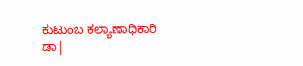ಕುಟುಂಬ ಕಲ್ಯಾಣಾಧಿಕಾರಿ
ಡಾ|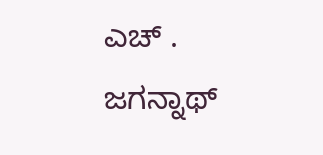ಎಚ್ . ಜಗನ್ನಾಥ್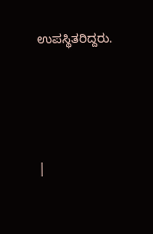ಉಪಸ್ಥಿತರಿದ್ದರು.





|